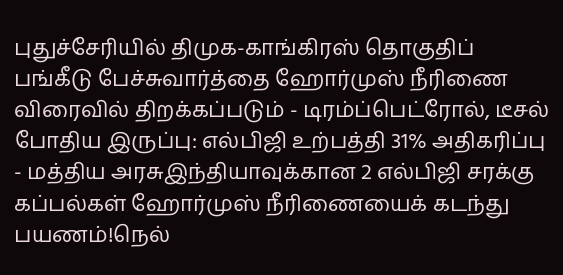புதுச்சேரியில் திமுக-காங்கிரஸ் தொகுதிப் பங்கீடு பேச்சுவார்த்தை ஹோர்முஸ் நீரிணை விரைவில் திறக்கப்படும் - டிரம்ப்பெட்ரோல், டீசல் போதிய இருப்பு: எல்பிஜி உற்பத்தி 31% அதிகரிப்பு - மத்திய அரசுஇந்தியாவுக்கான 2 எல்பிஜி சரக்கு கப்பல்கள் ஹோர்முஸ் நீரிணையைக் கடந்து பயணம்!நெல்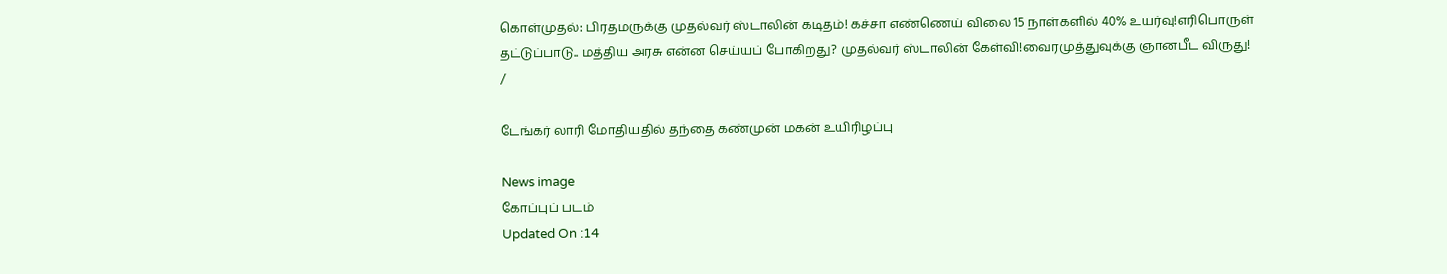கொள்முதல்: பிரதமருக்கு முதல்வர் ஸ்டாலின் கடிதம்! கச்சா எண்ணெய் விலை 15 நாள்களில் 40% உயர்வு!எரிபொருள் தட்டுப்பாடு.. மத்திய அரசு என்ன செய்யப் போகிறது? முதல்வர் ஸ்டாலின் கேள்வி!வைரமுத்துவுக்கு ஞானபீட விருது!
/

டேங்கர் லாரி மோதியதில் தந்தை கண்முன் மகன் உயிரிழப்பு

News image
கோப்புப் படம்
Updated On :14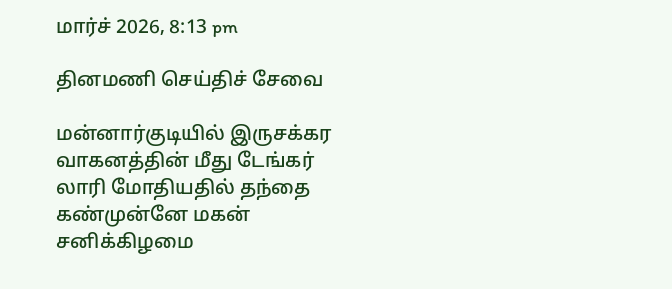மார்ச் 2026, 8:13 pm

தினமணி செய்திச் சேவை

மன்னார்குடியில் இருசக்கர வாகனத்தின் மீது டேங்கர் லாரி மோதியதில் தந்தை கண்முன்னே மகன் சனிக்கிழமை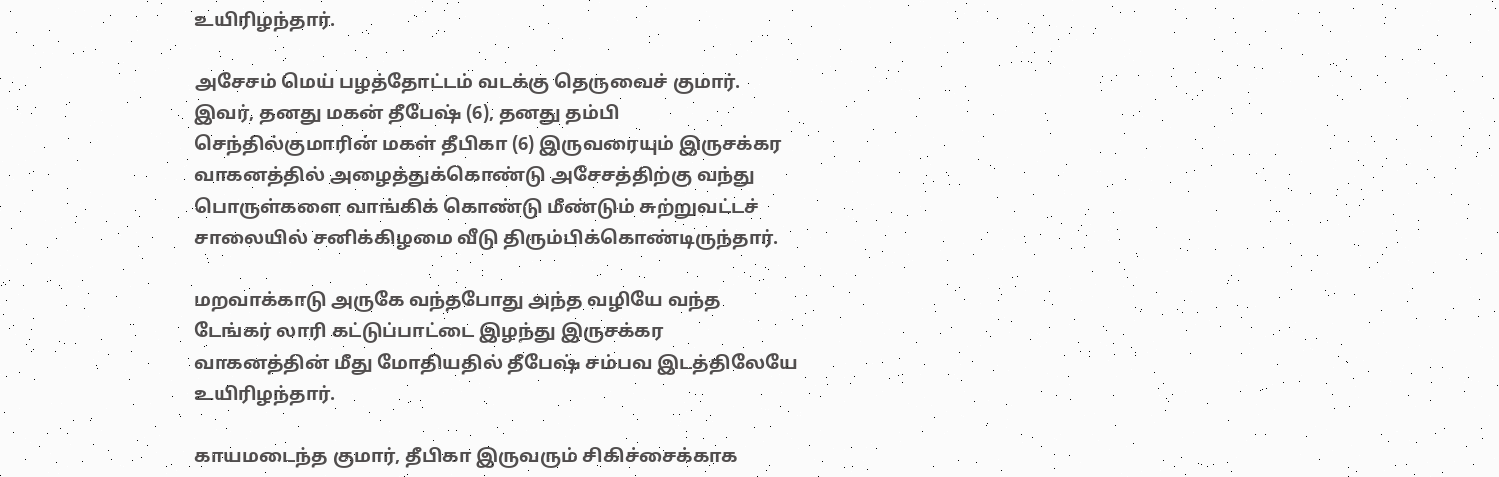உயிரிழந்தார்.

அசேசம் மெய் பழத்தோட்டம் வடக்கு தெருவைச் குமார். இவர், தனது மகன் தீபேஷ் (6), தனது தம்பி செந்தில்குமாரின் மகள் தீபிகா (6) இருவரையும் இருசக்கர வாகனத்தில் அழைத்துக்கொண்டு அசேசத்திற்கு வந்து பொருள்களை வாங்கிக் கொண்டு மீண்டும் சுற்றுவட்டச் சாலையில் சனிக்கிழமை வீடு திரும்பிக்கொண்டிருந்தார்.

மறவாக்காடு அருகே வந்தபோது அந்த வழியே வந்த டேங்கர் லாரி கட்டுப்பாட்டை இழந்து இருசக்கர வாகனத்தின் மீது மோதியதில் தீபேஷ் சம்பவ இடத்திலேயே உயிரிழந்தார்.

காயமடைந்த குமார், தீபிகா இருவரும் சிகிச்சைக்காக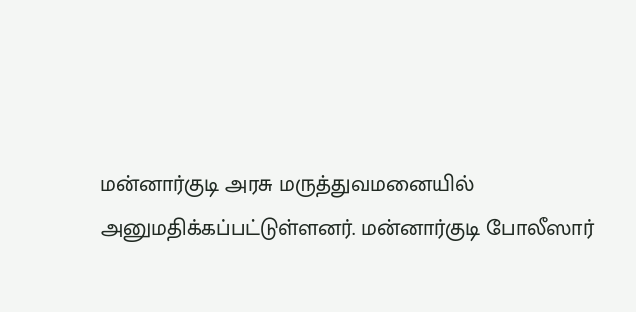மன்னார்குடி அரசு மருத்துவமனையில் அனுமதிக்கப்பட்டுள்ளனர். மன்னார்குடி போலீஸார்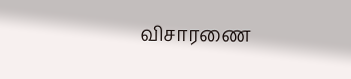விசாரணை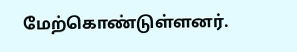மேற்கொண்டுள்ளனர்.